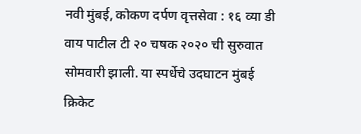नवी मुंबई, कोकण दर्पण वृत्तसेवा : १६ व्या डी वाय पाटील टी २० चषक २०२० ची सुरुवात सोमवारी झाली. या स्पर्धेचे उदघाटन मुंबई क्रिकेट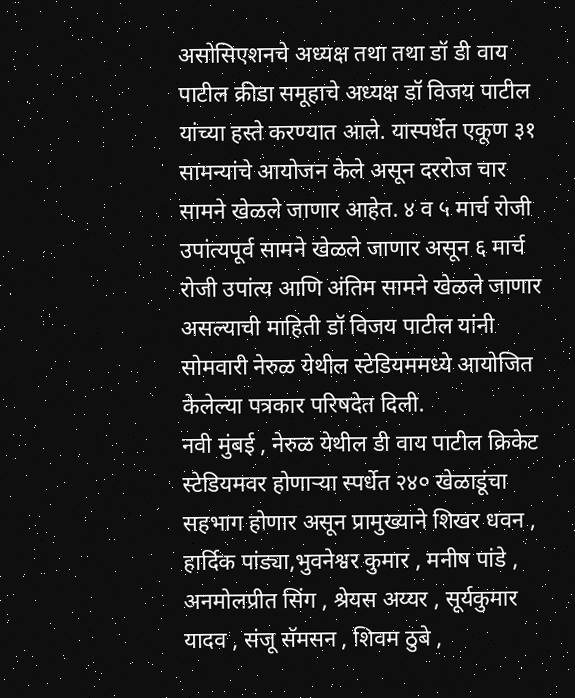असोसिएशनचे अध्यक्ष तथा तथा डॉ डी वाय पाटील क्रीडा समूहाचे अध्यक्ष डॉ विजय पाटील यांच्या हस्ते करण्यात आले. यास्पर्धेत एकूण ३१ सामन्यांचे आयोजन केले असून दररोज चार सामने खेळले जाणार आहेत. ४ व ५ मार्च रोजी उपांत्यपूर्व सामने खेळले जाणार असून ६ मार्च रोजी उपांत्य आणि अंतिम सामने खेळले जाणार असल्याची माहिती डॉ विजय पाटील यांनी सोमवारी नेरुळ येथील स्टेडियममध्ये आयोजित केलेल्या पत्रकार परिषदेत दिली.
नवी मुंबई , नेरुळ येथील डी वाय पाटील क्रिकेट स्टेडियमवर होणाऱ्या स्पर्धेत २४० खेळाडूंचा सहभाग होणार असून प्रामुख्याने शिखर धवन , हार्दिक पांड्या,भुवनेश्वर कुमार , मनीष पांडे , अनमोलप्रीत सिंग , श्रेयस अय्यर , सूर्यकुमार यादव , संजू सॅमसन , शिवम ठुबे ,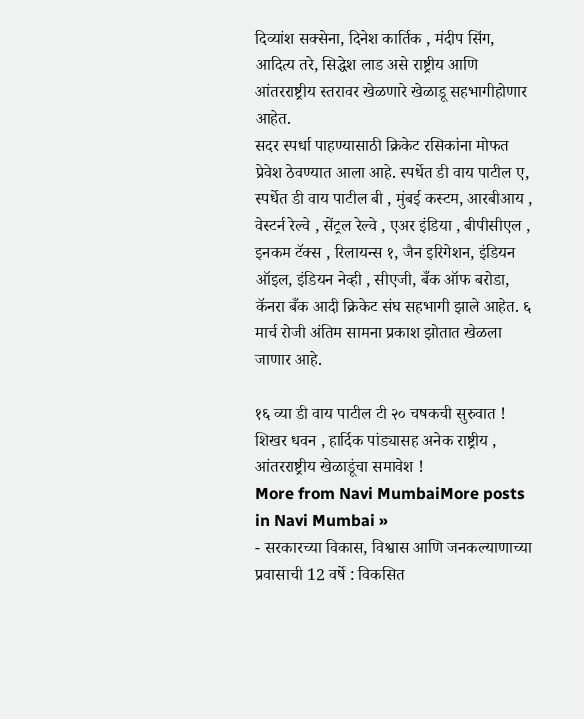दिव्यांश सक्सेना, दिनेश कार्तिक , मंदीप सिंग, आदित्य तरे, सिद्धेश लाड असे राष्ट्रीय आणि आंतरराष्ट्रीय स्तरावर खेळणारे खेळाडू सहभागीहोणार आहेत.
सदर स्पर्धा पाहण्यासाठी क्रिकेट रसिकांना मोफत प्रेवेश ठेवण्यात आला आहे. स्पर्धेत डी वाय पाटील ए, स्पर्धेत डी वाय पाटील बी , मुंबई कस्टम, आरबीआय , वेस्टर्न रेल्वे , सेंट्रल रेल्वे , एअर इंडिया , बीपीसीएल , इनकम टॅक्स , रिलायन्स १, जैन इरिगेशन, इंडियन ऑइल, इंडियन नेव्ही , सीएजी, बँक ऑफ बरोडा, कॅनरा बँक आदी क्रिकेट संघ सहभागी झाले आहेत. ६ मार्च रोजी अंतिम सामना प्रकाश झोतात खेळला जाणार आहे.

१६ व्या डी वाय पाटील टी २० चषकची सुरुवात ! शिखर धवन , हार्दिक पांड्यासह अनेक राष्ट्रीय , आंतरराष्ट्रीय खेळाडूंचा समावेश !
More from Navi MumbaiMore posts in Navi Mumbai »
- सरकारच्या विकास, विश्वास आणि जनकल्याणाच्या प्रवासाची 12 वर्षे : विकसित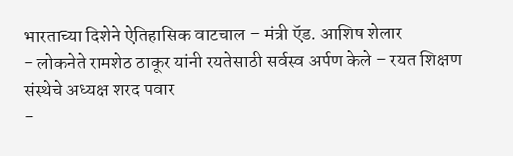भारताच्या दिशेने ऐतिहासिक वाटचाल – मंत्री ऍड. आशिष शेलार
- लोकनेते रामशेठ ठाकूर यांनी रयतेसाठी सर्वस्व अर्पण केले – रयत शिक्षण संस्थेचे अध्यक्ष शरद पवार
-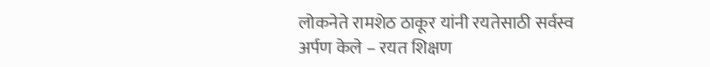लोकनेते रामशेठ ठाकूर यांनी रयतेसाठी सर्वस्व अर्पण केले – रयत शिक्षण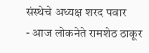संस्थेचे अध्यक्ष शरद पवार
- आज लोकनेते रामशेठ ठाकूर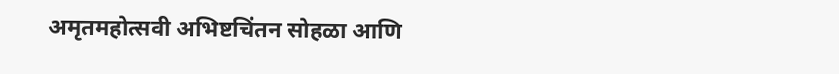अमृतमहोत्सवी अभिष्टचिंतन सोहळा आणि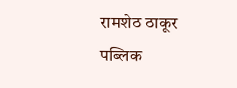रामशेठ ठाकूर पब्लिक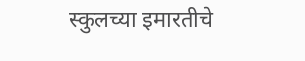स्कुलच्या इमारतीचे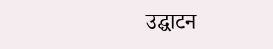उद्घाटन